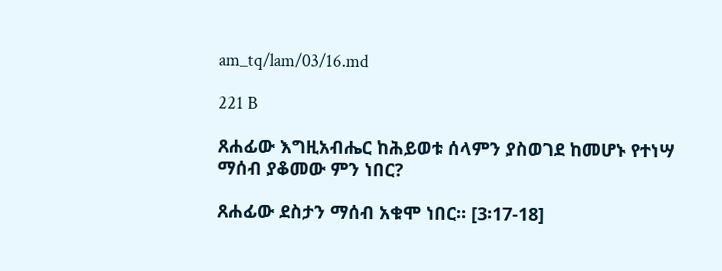am_tq/lam/03/16.md

221 B

ጸሐፊው እግዚአብሔር ከሕይወቱ ሰላምን ያስወገደ ከመሆኑ የተነሣ ማሰብ ያቆመው ምን ነበር?

ጸሐፊው ደስታን ማሰብ አቁሞ ነበር። [3፡17-18]